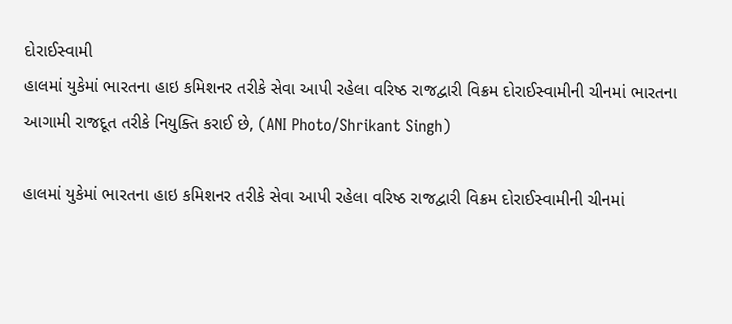દોરાઈસ્વામી
હાલમાં યુકેમાં ભારતના હાઇ કમિશનર તરીકે સેવા આપી રહેલા વરિષ્ઠ રાજદ્વારી વિક્રમ દોરાઈસ્વામીની ચીનમાં ભારતના આગામી રાજદૂત તરીકે નિયુક્તિ કરાઈ છે, (ANI Photo/Shrikant Singh)

હાલમાં યુકેમાં ભારતના હાઇ કમિશનર તરીકે સેવા આપી રહેલા વરિષ્ઠ રાજદ્વારી વિક્રમ દોરાઈસ્વામીની ચીનમાં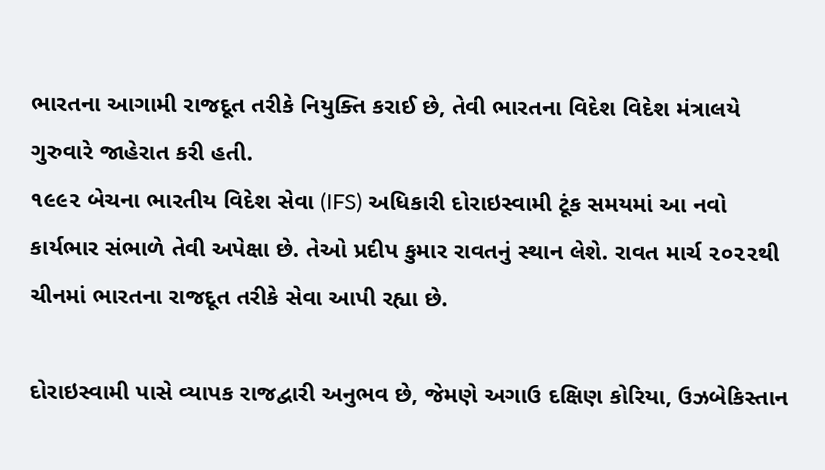ભારતના આગામી રાજદૂત તરીકે નિયુક્તિ કરાઈ છે, તેવી ભારતના વિદેશ વિદેશ મંત્રાલયે ગુરુવારે જાહેરાત કરી હતી.
૧૯૯૨ બેચના ભારતીય વિદેશ સેવા (IFS) અધિકારી દોરાઇસ્વામી ટૂંક સમયમાં આ નવો કાર્યભાર સંભાળે તેવી અપેક્ષા છે. તેઓ પ્રદીપ કુમાર રાવતનું સ્થાન લેશે. રાવત માર્ચ ૨૦૨૨થી ચીનમાં ભારતના રાજદૂત તરીકે સેવા આપી રહ્યા છે.

દોરાઇસ્વામી પાસે વ્યાપક રાજદ્વારી અનુભવ છે, જેમણે અગાઉ દક્ષિણ કોરિયા, ઉઝબેકિસ્તાન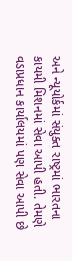અને ન્યૂયોર્કમાં સંયુક્ત રાષ્ટ્રમાં ભારતના કાયમી મિશનમાં સેવા આપી હતી. તેમણે વડાપ્રધાન કાર્યાલયમાં પણ સેવા આપી છે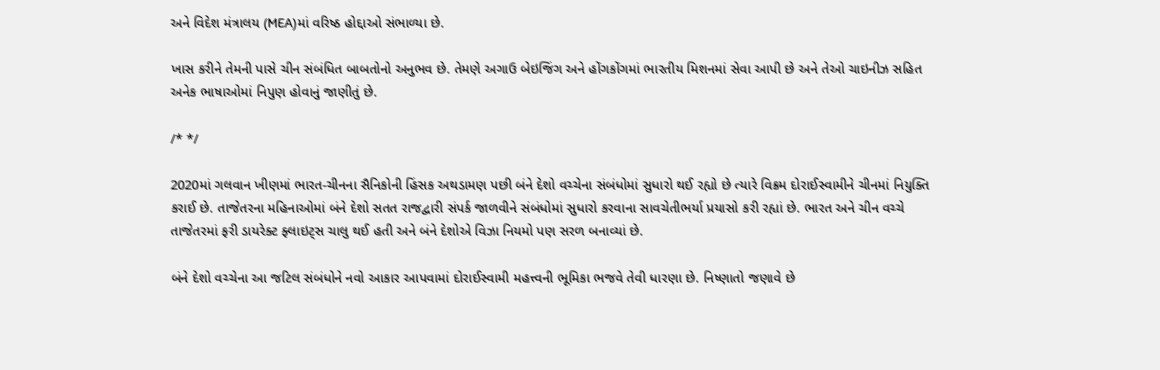અને વિદેશ મંત્રાલય (MEA)માં વરિષ્ઠ હોદ્દાઓ સંભાળ્યા છે.

ખાસ કરીને તેમની પાસે ચીન સંબંધિત બાબતોનો અનુભવ છે. તેમણે અગાઉ બેઇજિંગ અને હોંગકોંગમાં ભારતીય મિશનમાં સેવા આપી છે અને તેઓ ચાઇનીઝ સહિત અનેક ભાષાઓમાં નિપુણ હોવાનું જાણીતું છે.

/* */

2020માં ગલવાન ખીણમાં ભારત-ચીનના સૈનિકોની હિંસક અથડામણ પછી બંને દેશો વચ્ચેના સંબંધોમાં સુધારો થઈ રહ્યો છે ત્યારે વિક્રમ દોરાઈસ્વામીને ચીનમાં નિયુક્તિ કરાઈ છે. તાજેતરના મહિનાઓમાં બંને દેશો સતત રાજદ્વારી સંપર્ક જાળવીને સંબંધોમાં સુધારો કરવાના સાવચેતીભર્યા પ્રયાસો કરી રહ્યાં છે. ભારત અને ચીન વચ્ચે તાજેતરમાં ફરી ડાયરેક્ટ ફ્લાઇટ્સ ચાલુ થઈ હતી અને બંને દેશોએ વિઝા નિયમો પણ સરળ બનાવ્યાં છે.

બંને દેશો વચ્ચેના આ જટિલ સંબંધોને નવો આકાર આપવામાં દોરાઈસ્વામી મહત્ત્વની ભૂમિકા ભજવે તેવી ધારણા છે. નિષ્ણાતો જણાવે છે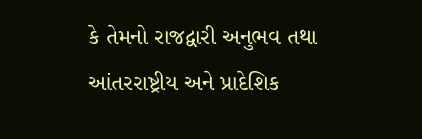કે તેમનો રાજદ્વારી અનુભવ તથા આંતરરાષ્ટ્રીય અને પ્રાદેશિક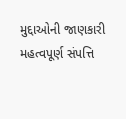મુદ્દાઓની જાણકારી મહત્વપૂર્ણ સંપત્તિ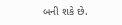બની શકે છે.